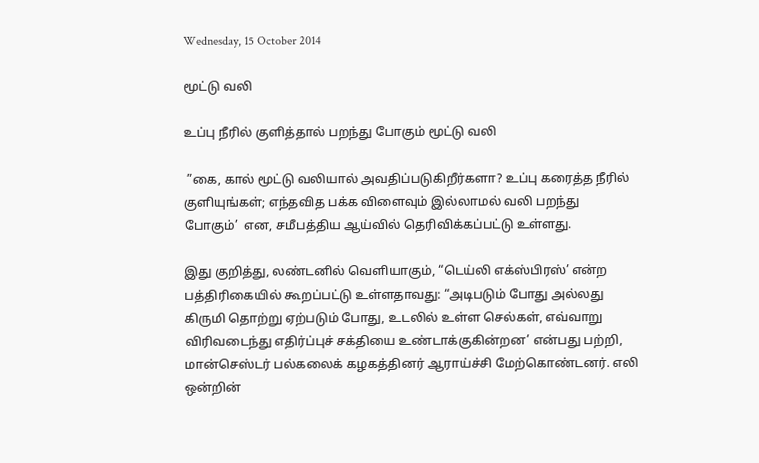Wednesday, 15 October 2014

மூட்டு வலி

உப்பு நீரில் குளித்தால் பறந்து போகும் மூட்டு வலி

 ”கை, கால் மூட்டு வலியால் அவதிப்படுகிறீர்களா? உப்பு கரைத்த நீரில்
குளியுங்கள்; எந்தவித பக்க விளைவும் இல்லாமல் வலி பறந்து
போகும்’  என, சமீபத்திய ஆய்வில் தெரிவிக்கப்பட்டு உள்ளது.

இது குறித்து, லண்டனில் வெளியாகும், “டெய்லி எக்ஸ்பிரஸ்’ என்ற
பத்திரிகையில் கூறப்பட்டு உள்ளதாவது: “அடிபடும் போது அல்லது
கிருமி தொற்று ஏற்படும் போது, உடலில் உள்ள செல்கள், எவ்வாறு
விரிவடைந்து எதிர்ப்புச் சக்தியை உண்டாக்குகின்றன’ என்பது பற்றி,
மான்செஸ்டர் பல்கலைக் கழகத்தினர் ஆராய்ச்சி மேற்கொண்டனர். எலி
ஒன்றின்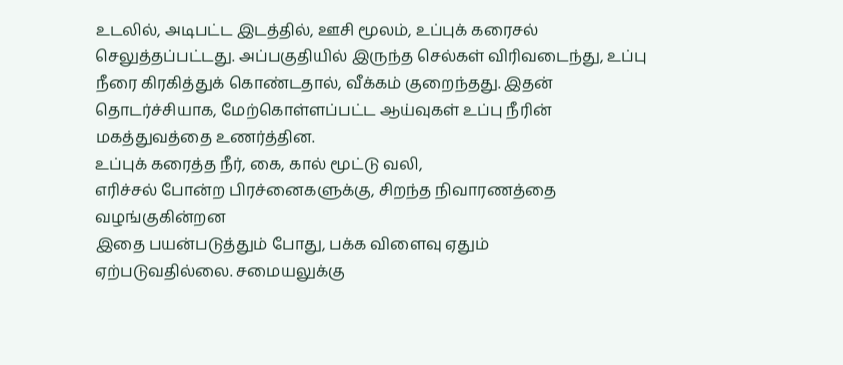உடலில், அடிபட்ட இடத்தில், ஊசி மூலம், உப்புக் கரைசல்
செலுத்தப்பட்டது. அப்பகுதியில் இருந்த செல்கள் விரிவடைந்து, உப்பு
நீரை கிரகித்துக் கொண்டதால், வீக்கம் குறைந்தது. இதன்
தொடர்ச்சியாக, மேற்கொள்ளப்பட்ட ஆய்வுகள் உப்பு நீரின்
மகத்துவத்தை உணர்த்தின.
உப்புக் கரைத்த நீர், கை, கால் மூட்டு வலி,
எரிச்சல் போன்ற பிரச்னைகளுக்கு, சிறந்த நிவாரணத்தை
வழங்குகின்றன
இதை பயன்படுத்தும் போது, பக்க விளைவு ஏதும்
ஏற்படுவதில்லை. சமையலுக்கு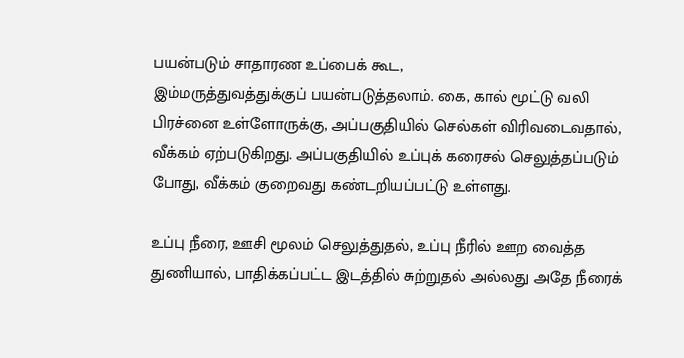பயன்படும் சாதாரண உப்பைக் கூட,
இம்மருத்துவத்துக்குப் பயன்படுத்தலாம். கை, கால் மூட்டு வலி
பிரச்னை உள்ளோருக்கு, அப்பகுதியில் செல்கள் விரிவடைவதால்,
வீக்கம் ஏற்படுகிறது. அப்பகுதியில் உப்புக் கரைசல் செலுத்தப்படும்
போது, வீக்கம் குறைவது கண்டறியப்பட்டு உள்ளது.

உப்பு நீரை, ஊசி மூலம் செலுத்துதல், உப்பு நீரில் ஊற வைத்த
துணியால், பாதிக்கப்பட்ட இடத்தில் சுற்றுதல் அல்லது அதே நீரைக்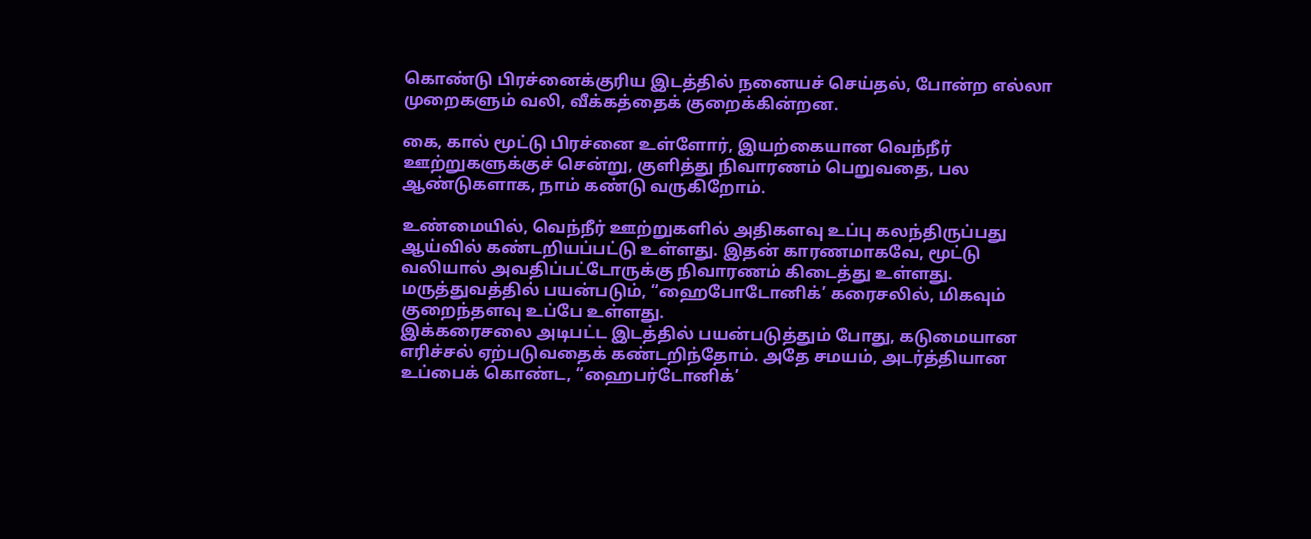கொண்டு பிரச்னைக்குரிய இடத்தில் நனையச் செய்தல், போன்ற எல்லா
முறைகளும் வலி, வீக்கத்தைக் குறைக்கின்றன.

கை, கால் மூட்டு பிரச்னை உள்ளோர், இயற்கையான வெந்நீர்
ஊற்றுகளுக்குச் சென்று, குளித்து நிவாரணம் பெறுவதை, பல
ஆண்டுகளாக, நாம் கண்டு வருகிறோம்.

உண்மையில், வெந்நீர் ஊற்றுகளில் அதிகளவு உப்பு கலந்திருப்பது
ஆய்வில் கண்டறியப்பட்டு உள்ளது. இதன் காரணமாகவே, மூட்டு
வலியால் அவதிப்பட்டோருக்கு நிவாரணம் கிடைத்து உள்ளது.
மருத்துவத்தில் பயன்படும், “ஹைபோடோனிக்’ கரைசலில், மிகவும்
குறைந்தளவு உப்பே உள்ளது.
இக்கரைசலை அடிபட்ட இடத்தில் பயன்படுத்தும் போது, கடுமையான
எரிச்சல் ஏற்படுவதைக் கண்டறிந்தோம். அதே சமயம், அடர்த்தியான
உப்பைக் கொண்ட, “ஹைபர்டோனிக்’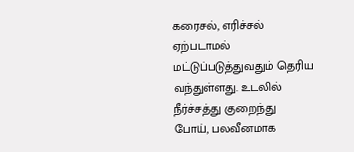கரைசல், எரிச்சல் ஏற்படாமல்
மட்டுப்படுத்துவதும் தெரிய வந்துள்ளது. உடலில் நீர்ச்சத்து குறைந்து
போய், பலவீனமாக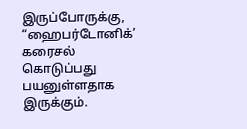இருப்போருக்கு, “ஹைபர்டோனிக்’ கரைசல்
கொடுப்பது பயனுள்ளதாக இருக்கும்.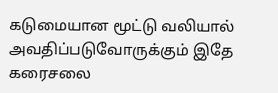கடுமையான மூட்டு வலியால்
அவதிப்படுவோருக்கும் இதே கரைசலை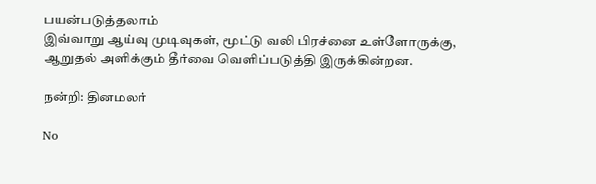பயன்படுத்தலாம்
இவ்வாறு ஆய்வு முடிவுகள், மூட்டு வலி பிரச்னை உள்ளோருக்கு,
ஆறுதல் அளிக்கும் தீர்வை வெளிப்படுத்தி இருக்கின்றன.

நன்றி: தினமலர்

No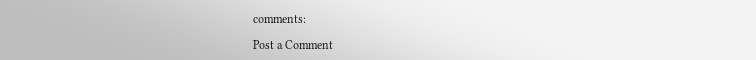comments:

Post a Comment